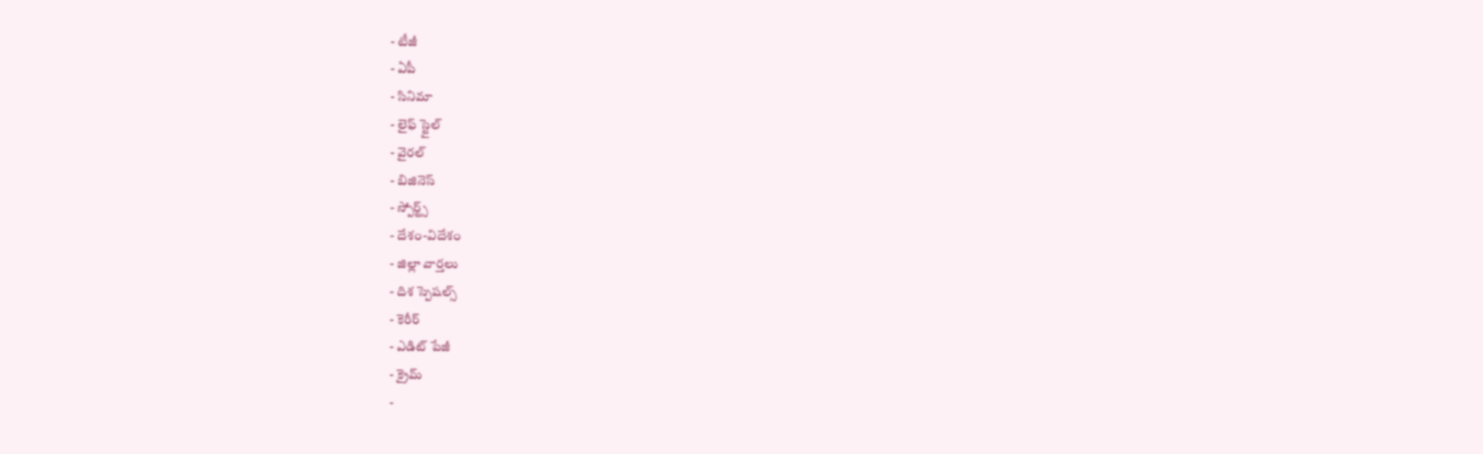- టీజీ
- ఏపీ
- సినిమా
- లైఫ్ స్టైల్
- వైరల్
- బిజినెస్
- స్పోర్ట్స్
- దేశం-విదేశం
- జిల్లా వార్తలు
- దిశ స్పెషల్స్
- కెరీర్
- ఎడిట్ పేజీ
- క్రైమ్
-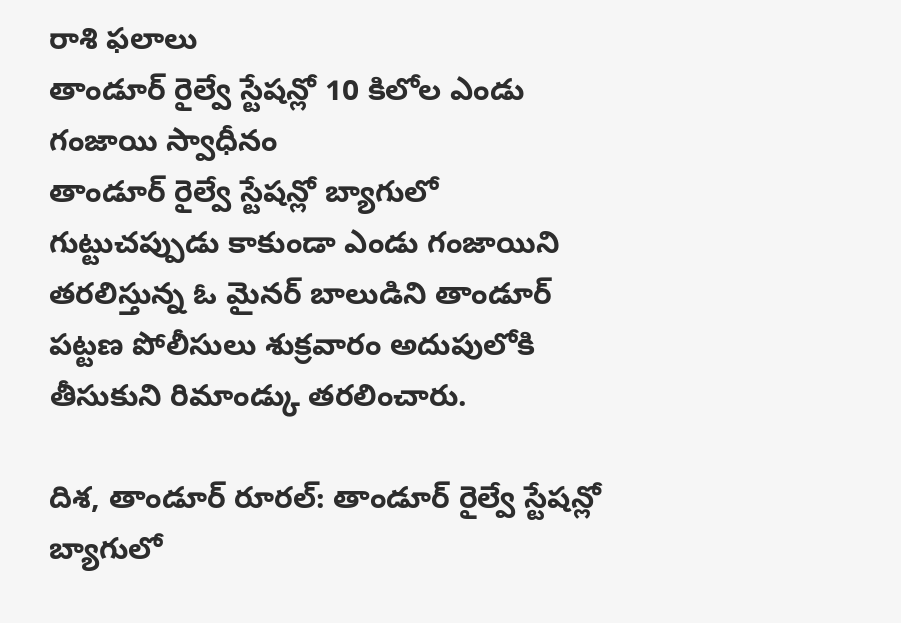రాశి ఫలాలు
తాండూర్ రైల్వే స్టేషన్లో 10 కిలోల ఎండు గంజాయి స్వాధీనం
తాండూర్ రైల్వే స్టేషన్లో బ్యాగులో గుట్టుచప్పుడు కాకుండా ఎండు గంజాయిని తరలిస్తున్న ఓ మైనర్ బాలుడిని తాండూర్ పట్టణ పోలీసులు శుక్రవారం అదుపులోకి తీసుకుని రిమాండ్కు తరలించారు.

దిశ, తాండూర్ రూరల్: తాండూర్ రైల్వే స్టేషన్లో బ్యాగులో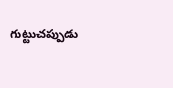గుట్టుచప్పుడు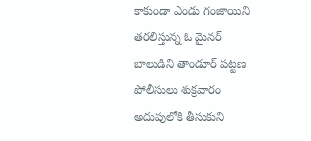కాకుండా ఎండు గంజాయిని తరలిస్తున్న ఓ మైనర్ బాలుడిని తాండూర్ పట్టణ పోలీసులు శుక్రవారం అదుపులోకి తీసుకుని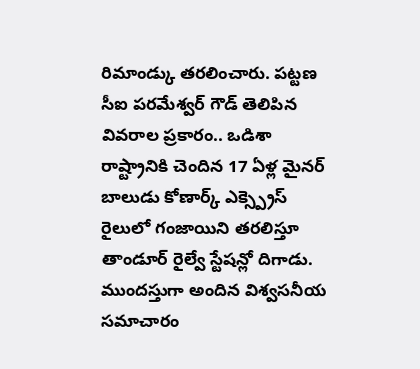రిమాండ్కు తరలించారు. పట్టణ సీఐ పరమేశ్వర్ గౌడ్ తెలిపిన వివరాల ప్రకారం.. ఒడిశా రాష్ట్రానికి చెందిన 17 ఏళ్ల మైనర్ బాలుడు కోణార్క్ ఎక్స్ప్రెస్ రైలులో గంజాయిని తరలిస్తూ తాండూర్ రైల్వే స్టేషన్లో దిగాడు. ముందస్తుగా అందిన విశ్వసనీయ సమాచారం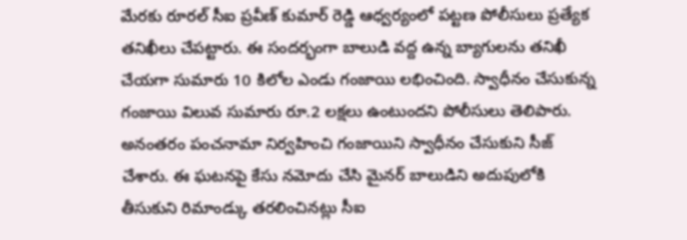మేరకు రూరల్ సీఐ ప్రవీణ్ కుమార్ రెడ్డి ఆధ్వర్యంలో పట్టణ పోలీసులు ప్రత్యేక తనిఖీలు చేపట్టారు. ఈ సందర్భంగా బాలుడి వద్ద ఉన్న బ్యాగులను తనిఖీ చేయగా సుమారు 10 కిలోల ఎండు గంజాయి లభించింది. స్వాధీనం చేసుకున్న గంజాయి విలువ సుమారు రూ.2 లక్షలు ఉంటుందని పోలీసులు తెలిపారు. అనంతరం పంచనామా నిర్వహించి గంజాయిని స్వాధీనం చేసుకుని సీజ్ చేశారు. ఈ ఘటనపై కేసు నమోదు చేసి మైనర్ బాలుడిని అదుపులోకి తీసుకుని రిమాండ్కు తరలించినట్లు సీఐ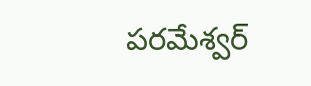పరమేశ్వర్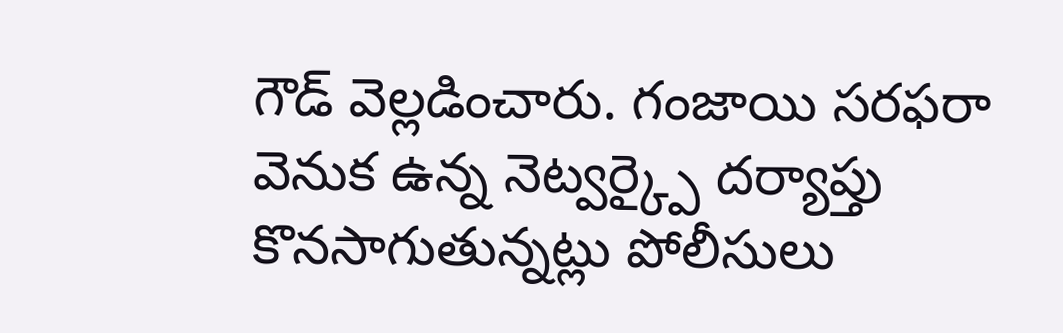గౌడ్ వెల్లడించారు. గంజాయి సరఫరా వెనుక ఉన్న నెట్వర్క్పై దర్యాప్తు కొనసాగుతున్నట్లు పోలీసులు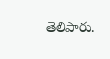తెలిపారు.